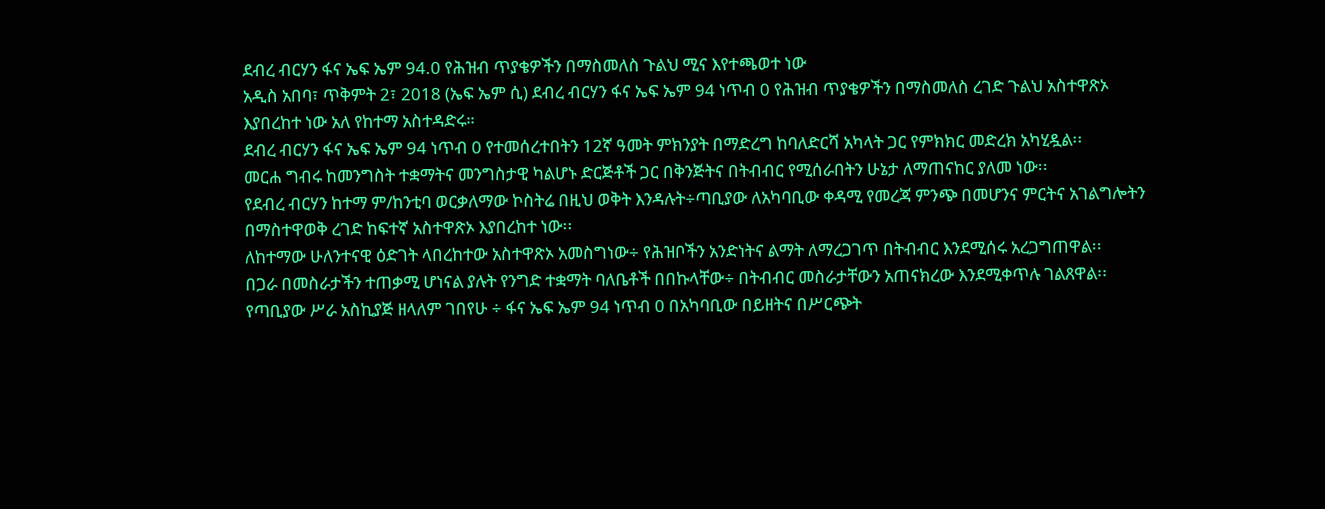ደብረ ብርሃን ፋና ኤፍ ኤም 94.0 የሕዝብ ጥያቄዎችን በማስመለስ ጉልህ ሚና እየተጫወተ ነው
አዲስ አበባ፣ ጥቅምት 2፣ 2018 (ኤፍ ኤም ሲ) ደብረ ብርሃን ፋና ኤፍ ኤም 94 ነጥብ 0 የሕዝብ ጥያቄዎችን በማስመለስ ረገድ ጉልህ አስተዋጽኦ እያበረከተ ነው አለ የከተማ አስተዳድሩ።
ደብረ ብርሃን ፋና ኤፍ ኤም 94 ነጥብ 0 የተመሰረተበትን 12ኛ ዓመት ምክንያት በማድረግ ከባለድርሻ አካላት ጋር የምክክር መድረክ አካሂዷል፡፡
መርሐ ግብሩ ከመንግስት ተቋማትና መንግስታዊ ካልሆኑ ድርጅቶች ጋር በቅንጅትና በትብብር የሚሰራበትን ሁኔታ ለማጠናከር ያለመ ነው፡፡
የደብረ ብርሃን ከተማ ም/ከንቲባ ወርቃለማው ኮስትሬ በዚህ ወቅት እንዳሉት÷ጣቢያው ለአካባቢው ቀዳሚ የመረጃ ምንጭ በመሆንና ምርትና አገልግሎትን በማስተዋወቅ ረገድ ከፍተኛ አስተዋጽኦ እያበረከተ ነው፡፡
ለከተማው ሁለንተናዊ ዕድገት ላበረከተው አስተዋጽኦ አመስግነው÷ የሕዝቦችን አንድነትና ልማት ለማረጋገጥ በትብብር እንደሚሰሩ አረጋግጠዋል፡፡
በጋራ በመስራታችን ተጠቃሚ ሆነናል ያሉት የንግድ ተቋማት ባለቤቶች በበኩላቸው÷ በትብብር መስራታቸውን አጠናክረው እንደሚቀጥሉ ገልጸዋል፡፡
የጣቢያው ሥራ አስኪያጅ ዘላለም ገበየሁ ÷ ፋና ኤፍ ኤም 94 ነጥብ 0 በአካባቢው በይዘትና በሥርጭት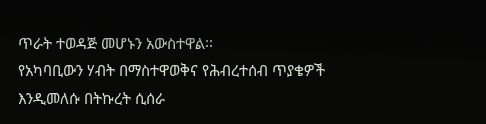ጥራት ተወዳጅ መሆኑን አውስተዋል፡፡
የአካባቢውን ሃብት በማስተዋወቅና የሕብረተሰብ ጥያቄዎች እንዲመለሱ በትኩረት ሲሰራ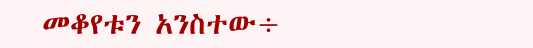መቆየቱን አንስተው÷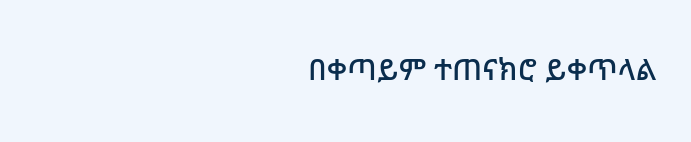በቀጣይም ተጠናክሮ ይቀጥላል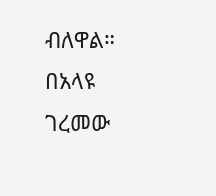ብለዋል።
በአላዩ ገረመው